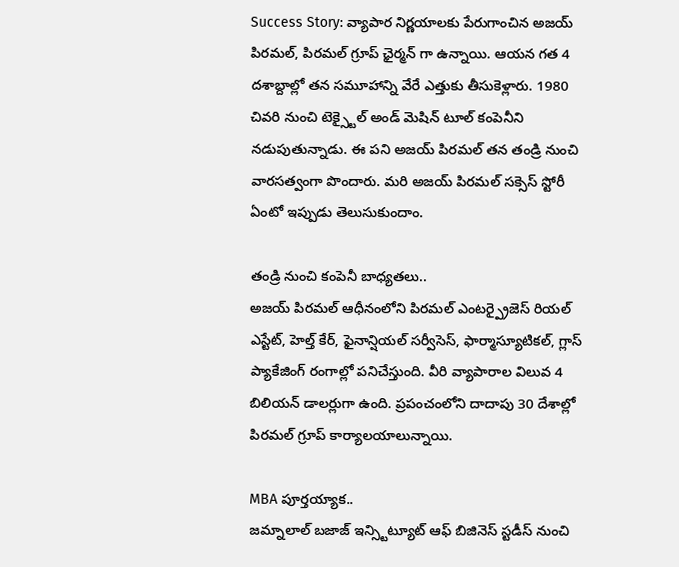Success Story: వ్యాపార నిర్ణయాలకు పేరుగాంచిన అజయ్ పిరమల్, పిరమల్ గ్రూప్ ఛైర్మన్ గా ఉన్నాయి. ఆయన గత 4 దశాబ్దాల్లో తన సమూహాన్ని వేరే ఎత్తుకు తీసుకెళ్లారు. 1980 చివరి నుంచి టెక్స్టైల్ అండ్ మెషిన్ టూల్ కంపెనీని నడుపుతున్నాడు. ఈ పని అజయ్ పిరమల్ తన తండ్రి నుంచి వారసత్వంగా పొందారు. మరి అజయ్ పిరమల్ సక్సెస్ స్టోరీ ఏంటో ఇప్పుడు తెలుసుకుందాం.

తండ్రి నుంచి కంపెనీ బాధ్యతలు..
అజయ్ పిరమల్ ఆధీనంలోని పిరమల్ ఎంటర్ప్రైజెస్ రియల్ ఎస్టేట్, హెల్త్ కేర్, ఫైనాన్షియల్ సర్వీసెస్, ఫార్మాస్యూటికల్, గ్లాస్ ప్యాకేజింగ్ రంగాల్లో పనిచేస్తుంది. వీరి వ్యాపారాల విలువ 4 బిలియన్ డాలర్లుగా ఉంది. ప్రపంచంలోని దాదాపు 30 దేశాల్లో పిరమల్ గ్రూప్ కార్యాలయాలున్నాయి.

MBA పూర్తయ్యాక..
జమ్నాలాల్ బజాజ్ ఇన్స్టిట్యూట్ ఆఫ్ బిజినెస్ స్టడీస్ నుంచి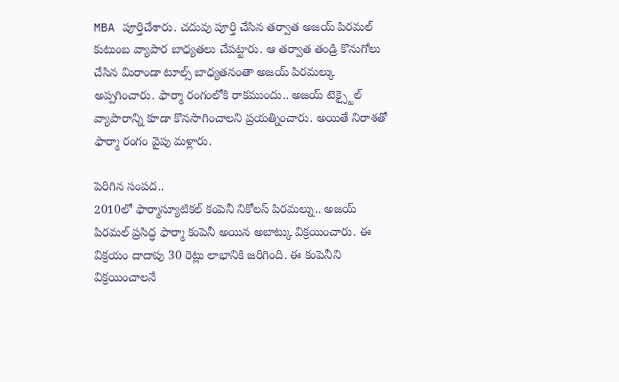MBA పూర్తిచేశారు. చదువు పూర్తి చేసిన తర్వాత అజయ్ పిరమల్ కుటుంబ వ్యాపార బాధ్యతలు చేపట్టారు. ఆ తర్వాత తండ్రి కొనుగోలు చేసిన మిరాండా టూల్స్ బాధ్యతనంతా అజయ్ పిరమల్కు అప్పగించారు. ఫార్మా రంగంలోకి రాకముందు.. అజయ్ టెక్స్టైల్ వ్యాపారాన్ని కూడా కొనసాగించాలని ప్రయత్నించారు. అయితే నిరాశతో ఫార్మా రంగం వైపు మళ్లారు.

పెరిగిన సంపద..
2010లో ఫార్మాస్యూటికల్ కంపెనీ నికోలస్ పిరమల్ను.. అజయ్ పిరమల్ ప్రసిద్ధ ఫార్మా కంపెనీ అయిన అబాట్కు విక్రయించారు. ఈ విక్రయం దాదాపు 30 రెట్లు లాభానికి జరిగింది. ఈ కంపెనీని విక్రయించాలనే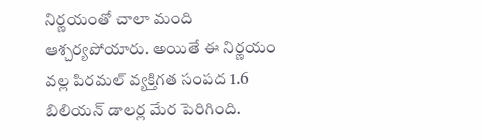నిర్ణయంతో చాలా మంది ఆశ్చర్యపోయారు. అయితే ఈ నిర్ణయం వల్ల పిరమల్ వ్యక్తిగత సంపద 1.6 బిలియన్ డాలర్ల మేర పెరిగింది.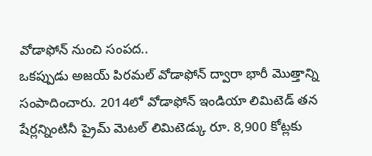వోడాఫోన్ నుంచి సంపద..
ఒకప్పుడు అజయ్ పిరమల్ వోడాఫోన్ ద్వారా భారీ మొత్తాన్ని సంపాదించారు. 2014లో వోడాఫోన్ ఇండియా లిమిటెడ్ తన షేర్లన్నింటినీ ప్రైమ్ మెటల్ లిమిటెడ్కు రూ. 8,900 కోట్లకు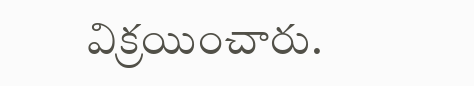విక్రయించారు.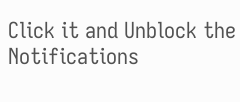Click it and Unblock the Notifications